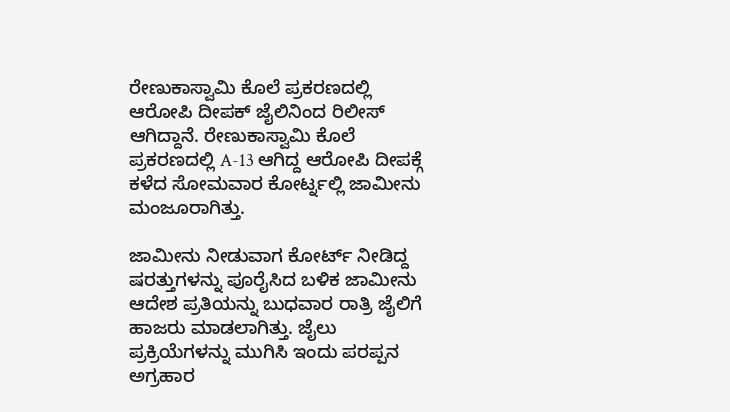ರೇಣುಕಾಸ್ವಾಮಿ ಕೊಲೆ ಪ್ರಕರಣದಲ್ಲಿ ಆರೋಪಿ ದೀಪಕ್ ಜೈಲಿನಿಂದ ರಿಲೀಸ್ ಆಗಿದ್ದಾನೆ. ರೇಣುಕಾಸ್ವಾಮಿ ಕೊಲೆ ಪ್ರಕರಣದಲ್ಲಿ A-13 ಆಗಿದ್ದ ಆರೋಪಿ ದೀಪಕ್ಗೆ ಕಳೆದ ಸೋಮವಾರ ಕೋರ್ಟ್ನಲ್ಲಿ ಜಾಮೀನು ಮಂಜೂರಾಗಿತ್ತು.

ಜಾಮೀನು ನೀಡುವಾಗ ಕೋರ್ಟ್ ನೀಡಿದ್ದ ಷರತ್ತುಗಳನ್ನು ಪೂರೈಸಿದ ಬಳಿಕ ಜಾಮೀನು ಆದೇಶ ಪ್ರತಿಯನ್ನು ಬುಧವಾರ ರಾತ್ರಿ ಜೈಲಿಗೆ ಹಾಜರು ಮಾಡಲಾಗಿತ್ತು. ಜೈಲು ಪ್ರಕ್ರಿಯೆಗಳನ್ನು ಮುಗಿಸಿ ಇಂದು ಪರಪ್ಪನ ಅಗ್ರಹಾರ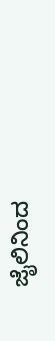ಜೈಲಿನಿಂದ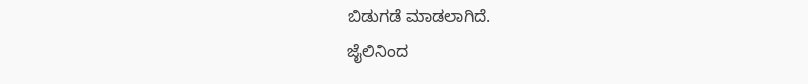ಬಿಡುಗಡೆ ಮಾಡಲಾಗಿದೆ.
ಜೈಲಿನಿಂದ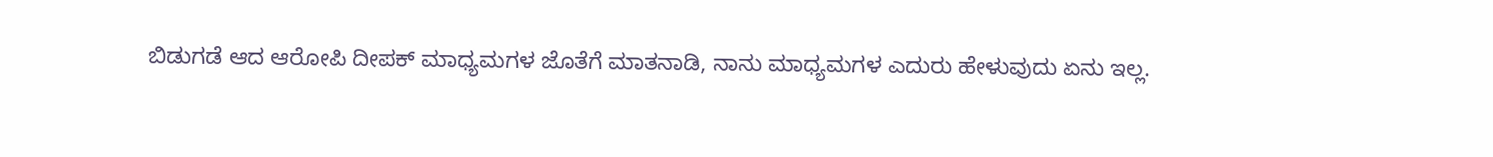ಬಿಡುಗಡೆ ಆದ ಆರೋಪಿ ದೀಪಕ್ ಮಾಧ್ಯಮಗಳ ಜೊತೆಗೆ ಮಾತನಾಡಿ, ನಾನು ಮಾಧ್ಯಮಗಳ ಎದುರು ಹೇಳುವುದು ಏನು ಇಲ್ಲ.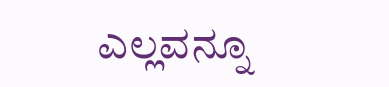ಎಲ್ಲವನ್ನೂ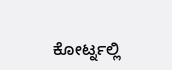ಕೋರ್ಟ್ನಲ್ಲಿ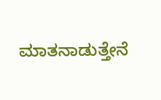ಮಾತನಾಡುತ್ತೇನೆ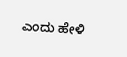ಎಂದು ಹೇಳಿ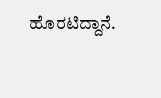ಹೊರಟಿದ್ದಾನೆ.